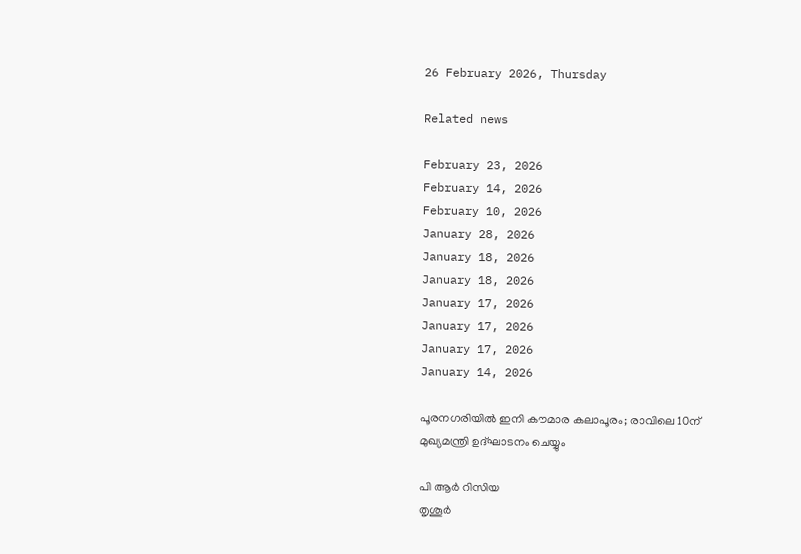26 February 2026, Thursday

Related news

February 23, 2026
February 14, 2026
February 10, 2026
January 28, 2026
January 18, 2026
January 18, 2026
January 17, 2026
January 17, 2026
January 17, 2026
January 14, 2026

പൂരനഗരിയില്‍ ഇനി കൗമാര കലാപൂരം; രാവിലെ 10ന് മുഖ്യമന്ത്രി ഉദ്ഘാടനം ചെയ്യും

പി ആര്‍ റിസിയ
തൃശൂര്‍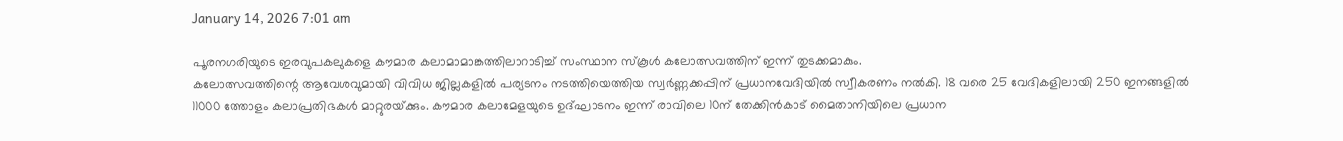January 14, 2026 7:01 am

പൂരനഗരിയുടെ ഇരവുപകലുകളെ കൗമാര കലാമാമാങ്കത്തിലാറാടിച്ച് സംസ്ഥാന സ്‌കൂള്‍ കലോത്സവത്തിന് ഇന്ന് തുടക്കമാകും.
കലോത്സവത്തിന്റെ ആവേശവുമായി വിവിധ ജില്ലകളില്‍ പര്യടനം നടത്തിയെത്തിയ സ്വര്‍ണ്ണക്കപ്പിന് പ്രധാനവേദിയില്‍ സ്വീകരണം നല്‍കി. 18 വരെ 25 വേദികളിലായി 250 ഇനങ്ങളില്‍ 11000 ത്തോളം കലാപ്രതിഭകള്‍ മാറ്റുരയ്‌ക്കും. കൗമാര കലാമേളയുടെ ഉദ്ഘാടനം ഇന്ന് രാവിലെ 10ന് തേക്കിന്‍കാട് മൈതാനിയിലെ പ്രധാന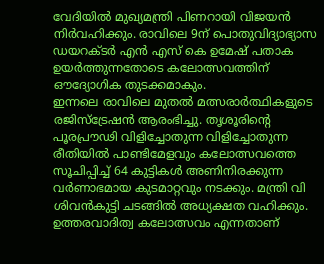വേദിയില്‍ മുഖ്യമന്ത്രി പിണറായി വിജയന്‍ നിര്‍വഹിക്കും. രാവിലെ 9ന് പൊതുവിദ്യാഭ്യാസ ഡയറക്ടര്‍ എന്‍ എസ് കെ ഉമേഷ് പതാക ഉയര്‍ത്തുന്നതോടെ കലോത്സവത്തിന് ഔദ്യോഗിക തുടക്കമാകും.
ഇന്നലെ രാവിലെ മുതൽ മത്സരാർത്ഥികളുടെ രജിസ്ട്രേഷൻ ആരംഭിച്ചു. തൃശൂരിന്റെ പൂരപ്രൗഢി വിളിച്ചോതുന്ന വിളിച്ചോതുന്ന രീതിയില്‍ പാണ്ടിമേളവും കലോത്സവത്തെ സൂചിപ്പിച്ച് 64 കുട്ടികള്‍ അണിനിരക്കുന്ന വര്‍ണാഭമായ കുടമാറ്റവും നടക്കും. മന്ത്രി വി ശിവന്‍കുട്ടി ചടങ്ങില്‍ അധ്യക്ഷത വഹിക്കും. ഉത്തരവാദിത്വ കലോത്സവം എന്നതാണ്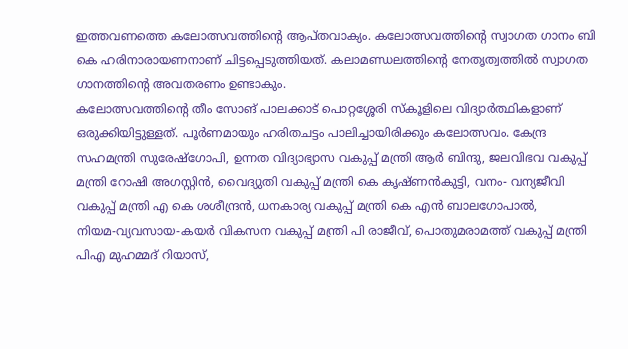ഇത്തവണത്തെ കലോത്സവത്തിന്റെ ആപ്തവാക്യം. കലോത്സവത്തിന്റെ സ്വാഗത ഗാനം ബി കെ ഹരിനാരായണനാണ് ചിട്ടപ്പെടുത്തിയത്. കലാമണ്ഡലത്തിന്റെ നേതൃത്വത്തില്‍ സ്വാഗത ഗാനത്തിന്റെ അവതരണം ഉണ്ടാകും.
കലോത്സവത്തിന്റെ തീം സോങ് പാലക്കാട് പൊറ്റശ്ശേരി സ്‌കൂളിലെ വിദ്യാര്‍ത്ഥികളാണ് ഒരുക്കിയിട്ടുള്ളത്. പൂര്‍ണമായും ഹരിതചട്ടം പാലിച്ചായിരിക്കും കലോത്സവം. കേന്ദ്ര സഹമന്ത്രി സുരേഷ്‌ഗോപി, ഉന്നത വിദ്യാഭ്യാസ വകുപ്പ് മന്ത്രി ആർ ബിന്ദു, ജലവിഭവ വകുപ്പ് മന്ത്രി റോഷി അഗസ്റ്റിൻ, വൈദ്യുതി വകുപ്പ് മന്ത്രി കെ കൃഷ്ണൻകുട്ടി, വനം- വന്യജീവി വകുപ്പ് മന്ത്രി എ കെ ശശീന്ദ്രൻ, ധനകാര്യ വകുപ്പ് മന്ത്രി കെ എൻ ബാലഗോപാൽ, നിയമ‑വ്യവസായ‑കയർ വികസന വകുപ്പ് മന്ത്രി പി രാജീവ്, പൊതുമരാമത്ത് വകുപ്പ് മന്ത്രി പിഎ മുഹമ്മദ് റിയാസ്,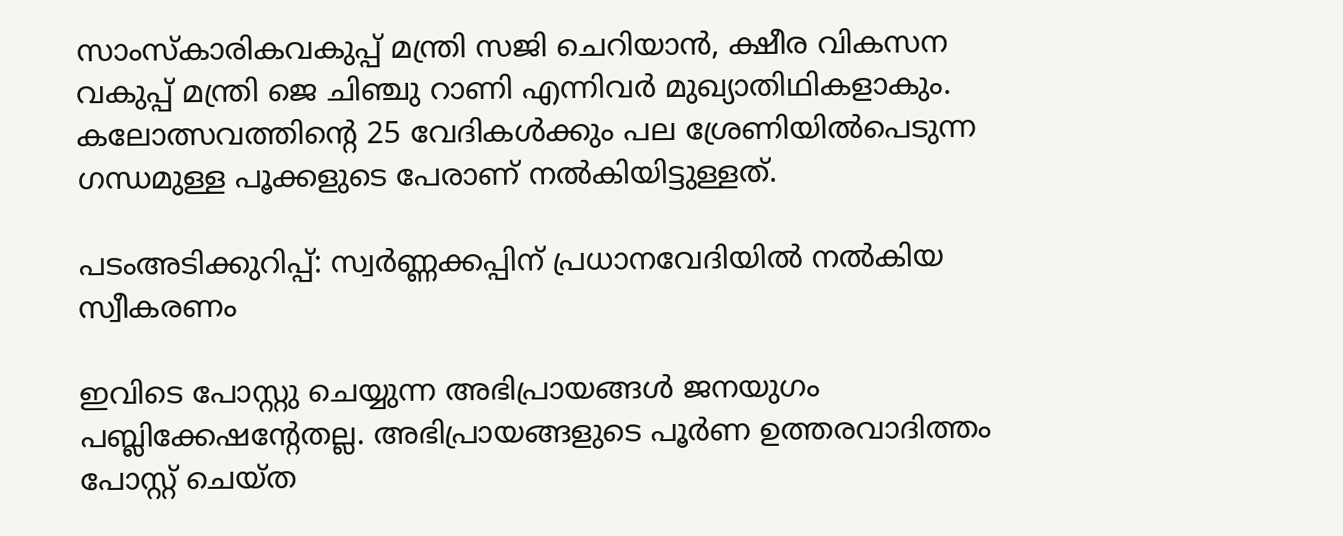സാംസ്കാരികവകുപ്പ് മന്ത്രി സജി ചെറിയാൻ, ക്ഷീര വികസന വകുപ്പ് മന്ത്രി ജെ ചിഞ്ചു റാണി എന്നിവർ മുഖ്യാതിഥികളാകും.
കലോത്സവത്തിന്റെ 25 വേദികൾക്കും പല ശ്രേണിയിൽപെടുന്ന ഗന്ധമുള്ള പൂക്കളുടെ പേരാണ് നൽകിയിട്ടുള്ളത്.

പടംഅടിക്കുറിപ്പ്: സ്വര്‍ണ്ണക്കപ്പിന് പ്രധാനവേദിയില്‍ നല്‍കിയ സ്വീകരണം

ഇവിടെ പോസ്റ്റു ചെയ്യുന്ന അഭിപ്രായങ്ങള്‍ ജനയുഗം പബ്ലിക്കേഷന്റേതല്ല. അഭിപ്രായങ്ങളുടെ പൂര്‍ണ ഉത്തരവാദിത്തം പോസ്റ്റ് ചെയ്ത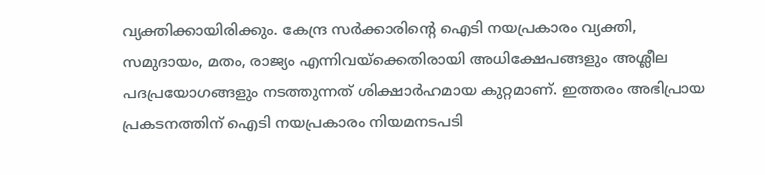വ്യക്തിക്കായിരിക്കും. കേന്ദ്ര സര്‍ക്കാരിന്റെ ഐടി നയപ്രകാരം വ്യക്തി, സമുദായം, മതം, രാജ്യം എന്നിവയ്‌ക്കെതിരായി അധിക്ഷേപങ്ങളും അശ്ലീല പദപ്രയോഗങ്ങളും നടത്തുന്നത് ശിക്ഷാര്‍ഹമായ കുറ്റമാണ്. ഇത്തരം അഭിപ്രായ പ്രകടനത്തിന് ഐടി നയപ്രകാരം നിയമനടപടി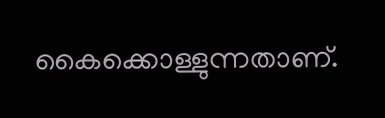കൈക്കൊള്ളുന്നതാണ്.